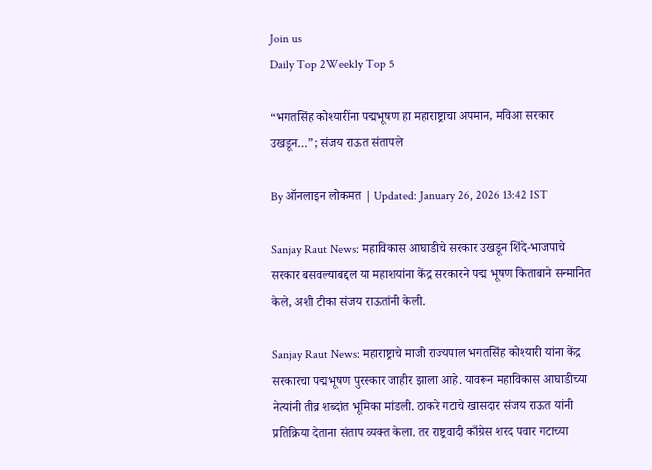Join us
Daily Top 2Weekly Top 5

“भगतसिंह कोश्यारींना पद्मभूषण हा महाराष्ट्राचा अपमान, मविआ सरकार उखडून…”; संजय राऊत संतापले

By ऑनलाइन लोकमत | Updated: January 26, 2026 13:42 IST

Sanjay Raut News: महाविकास आघाडीचे सरकार उखडून शिंदे-भाजपाचे सरकार बसवल्याबद्दल या महाशयांना केंद्र सरकारने पद्म भूषण किताबाने सन्मानित केले, अशी टीका संजय राऊतांनी केली.

Sanjay Raut News: महाराष्ट्राचे माजी राज्यपाल भगतसिंह कोश्यारी यांना केंद्र सरकारचा पद्मभूषण पुरस्कार जाहीर झाला आहे. यावरून महाविकास आघाडीच्या नेत्यांनी तीव्र शब्दांत भूमिका मांडली. ठाकरे गटाचे खासदार संजय राऊत यांनी प्रतिक्रिया देताना संताप व्यक्त केला. तर राष्ट्रवादी काँग्रेस शरद पवार गटाच्या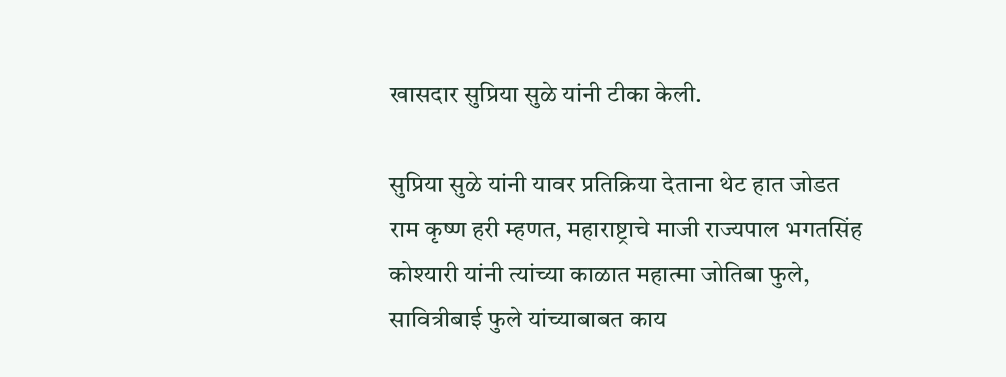खासदार सुप्रिया सुळे यांनी टीका केली.

सुप्रिया सुळे यांनी यावर प्रतिक्रिया देताना थेट हात जोडत राम कृष्ण हरी म्हणत, महाराष्ट्राचे माजी राज्यपाल भगतसिंह कोश्यारी यांनी त्यांच्या काळात महात्मा जोतिबा फुले, सावित्रीबाई फुले यांच्याबाबत काय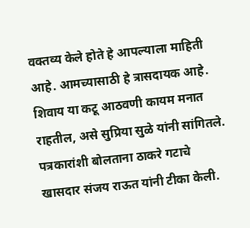वक्तव्य केले होते हे आपल्याला माहिती आहे. आमच्यासाठी हे त्रासदायक आहे. शिवाय या कटू आठवणी कायम मनात राहतील, असे सुप्रिया सुळे यांनी सांगितले. पत्रकारांशी बोलताना ठाकरे गटाचे खासदार संजय राऊत यांनी टीका केली.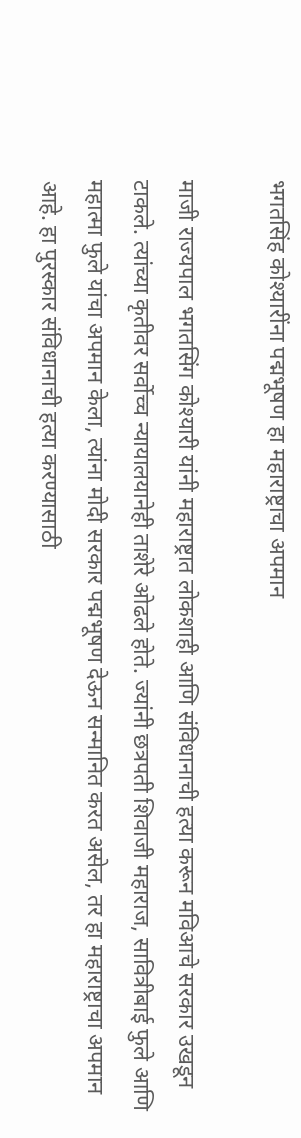भगतसिंह कोश्यारींना पद्मभूषण हा महाराष्ट्राचा अपमान

माजी राज्यपाल भगतसिंग कोश्यारी यांनी महाराष्ट्रात लोकशाही आणि संविधानाची हत्या करून मविआचे सरकार उखडून टाकले. त्यांच्या कृतीवर सर्वोच्च न्यायालयानेही ताशेरे ओढले होते. ज्यांनी छत्रपती शिवाजी महाराज, सावित्रीबाई फुले आणि महात्मा फुले यांचा अपमान केला, त्यांना मोदी सरकार पद्मभूषण देऊन सन्मानित करत असेल, तर हा महाराष्ट्राचा अपमान आहे. हा पुरस्कार संविधानाची हत्या करण्यासाठी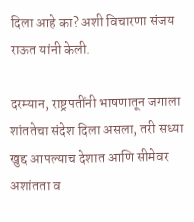दिला आहे का? अशी विचारणा संजय राऊत यांनी केली.

दरम्यान, राष्ट्रपतींनी भाषणातून जगाला शांततेचा संदेश दिला असला, तरी सध्या खुद्द आपल्याच देशात आणि सीमेवर अशांतता व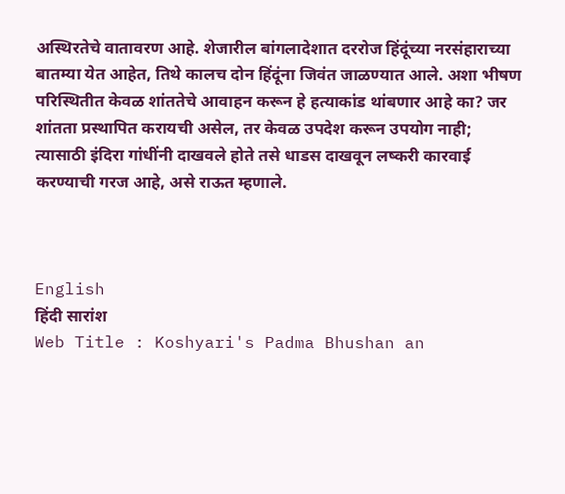अस्थिरतेचे वातावरण आहे. शेजारील बांगलादेशात दररोज हिंदूंच्या नरसंहाराच्या बातम्या येत आहेत, तिथे कालच दोन हिंदूंना जिवंत जाळण्यात आले. अशा भीषण परिस्थितीत केवळ शांततेचे आवाहन करून हे हत्याकांड थांबणार आहे का? जर शांतता प्रस्थापित करायची असेल, तर केवळ उपदेश करून उपयोग नाही; त्यासाठी इंदिरा गांधींनी दाखवले होते तसे धाडस दाखवून लष्करी कारवाई करण्याची गरज आहे, असे राऊत म्हणाले.



English
हिंदी सारांश
Web Title : Koshyari's Padma Bhushan an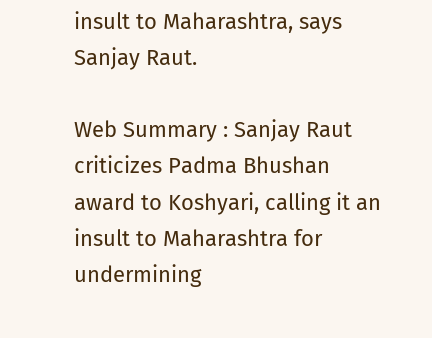insult to Maharashtra, says Sanjay Raut.

Web Summary : Sanjay Raut criticizes Padma Bhushan award to Koshyari, calling it an insult to Maharashtra for undermining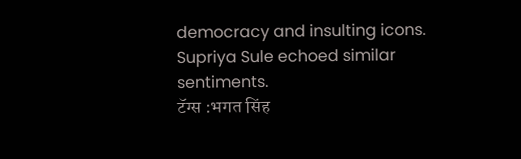democracy and insulting icons. Supriya Sule echoed similar sentiments.
टॅग्स :भगत सिंह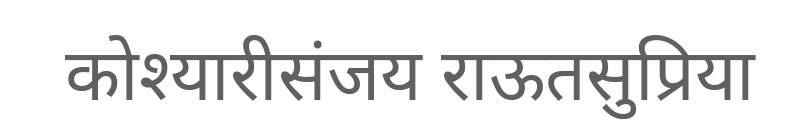कोश्यारीसंजय राऊतसुप्रिया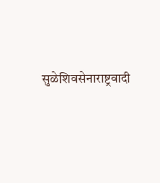सुळेशिवसेनाराष्ट्रवादी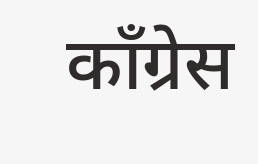काँग्रेस